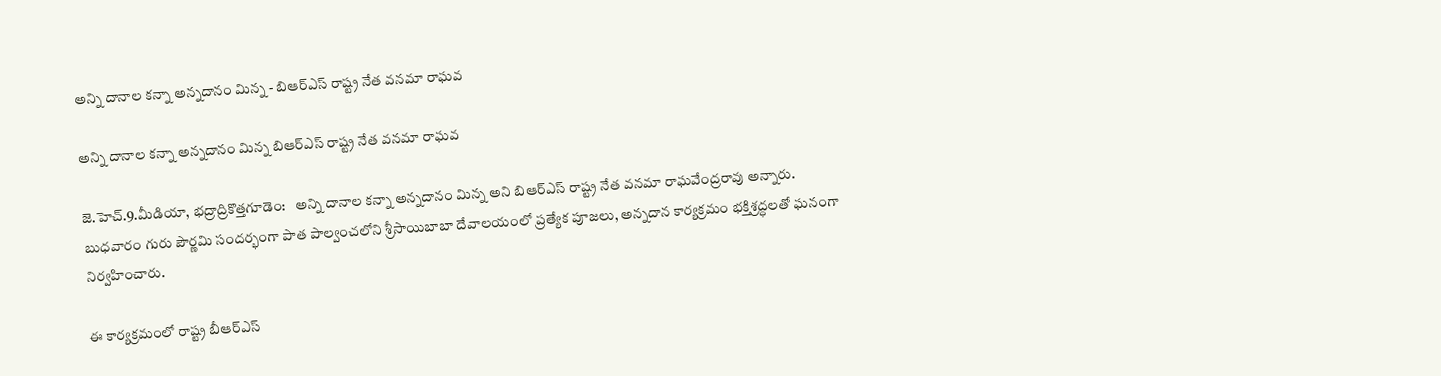అన్ని దానాల కన్నా అన్నదానం మిన్న - బిఆర్ఎస్ రాష్ట్ర నేత వనమా రాఘవ

అన్ని దానాల కన్నా అన్నదానం మిన్న బిఆర్ఎస్ రాష్ట్ర నేత వనమా రాఘవ

జె.హెచ్.9.మీడియా, భద్రాద్రికొత్తగూడెం:   అన్ని దానాల కన్నా అన్నదానం మిన్న అని బిఆర్ఎస్ రాష్ట్ర నేత వనమా రాఘవేంద్రరావు అన్నారు. బుధవారం గురు పౌర్ణమి సందర్భంగా పాత పాల్వంచలోని శ్రీసాయిబాబా దేవాలయంలో ప్రత్యేక పూజలు, అన్నదాన కార్యక్రమం భక్తిశ్రద్ధలతో ఘనంగా నిర్వహించారు.

ఈ కార్యక్రమంలో రాష్ట్ర బీఆర్ఎస్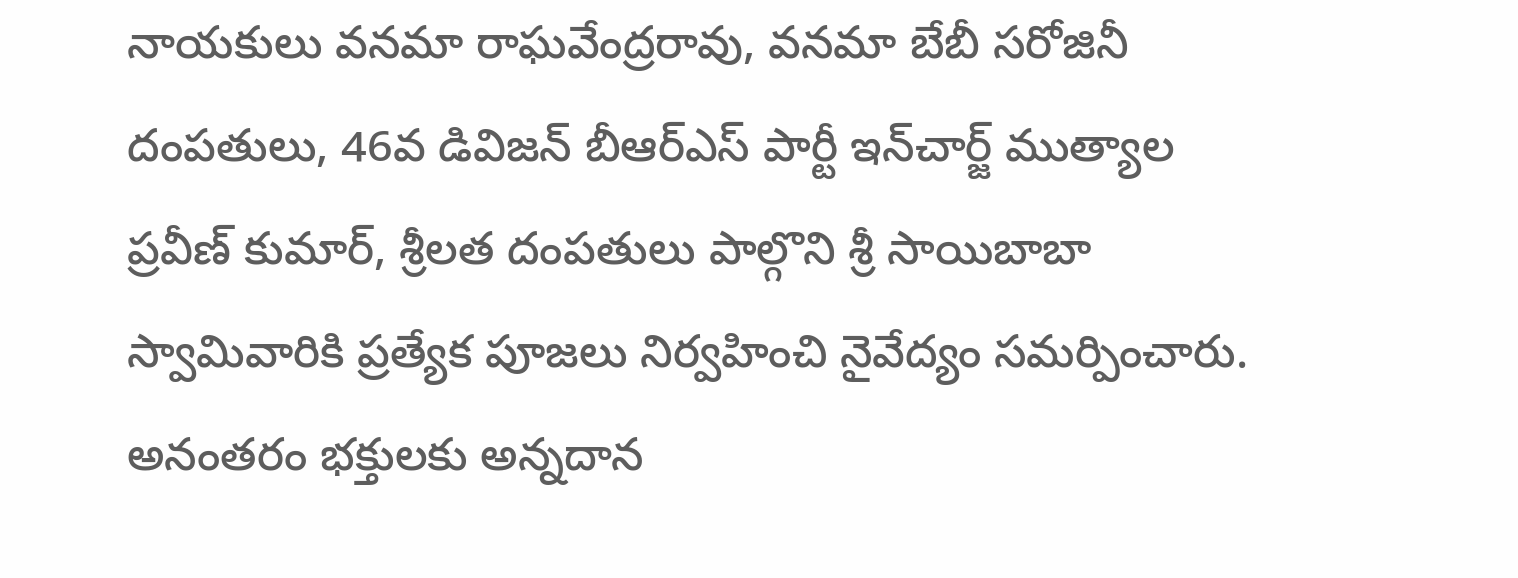నాయకులు వనమా రాఘవేంద్రరావు, వనమా బేబీ సరోజినీ దంపతులు, 46వ డివిజన్ బీఆర్ఎస్ పార్టీ ఇన్‌చార్జ్ ముత్యాల ప్రవీణ్ కుమార్, శ్రీలత దంపతులు పాల్గొని శ్రీ సాయిబాబా స్వామివారికి ప్రత్యేక పూజలు నిర్వహించి నైవేద్యం సమర్పించారు. అనంతరం భక్తులకు అన్నదాన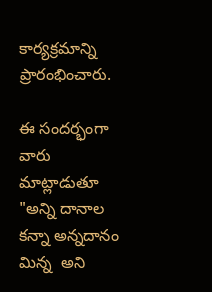కార్యక్రమాన్ని ప్రారంభించారు.

ఈ సందర్భంగా వారు మాట్లాడుతూ "అన్ని దానాల కన్నా అన్నదానం మిన్న  అని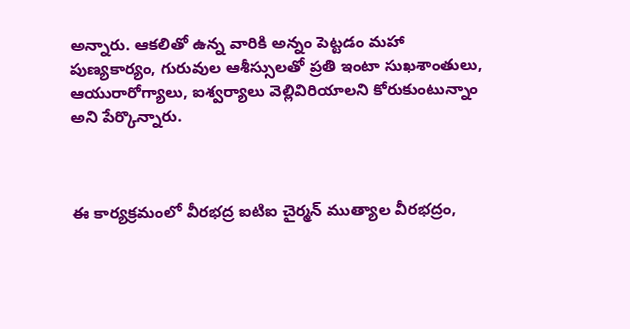అన్నారు. ఆకలితో ఉన్న వారికి అన్నం పెట్టడం మహా పుణ్యకార్యం, గురువుల ఆశీస్సులతో ప్రతి ఇంటా సుఖశాంతులు, ఆయురారోగ్యాలు, ఐశ్వర్యాలు వెల్లివిరియాలని కోరుకుంటున్నాం అని పేర్కొన్నారు.



ఈ కార్యక్రమంలో వీరభద్ర ఐటిఐ చైర్మన్ ముత్యాల వీరభద్రం,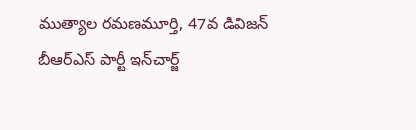ముత్యాల రమణమూర్తి, 47వ డివిజన్ బీఆర్ఎస్ పార్టీ ఇన్‌చార్జ్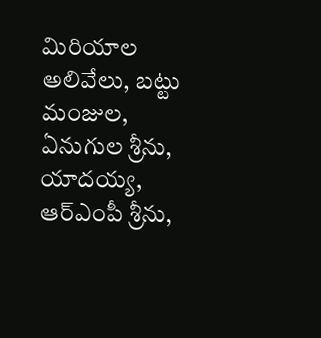మిరియాల అలివేలు, బట్టు మంజుల, ఏనుగుల శ్రీను, యాదయ్య, ఆర్‌ఎంపీ శ్రీను,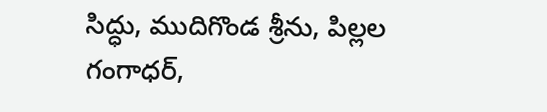సిద్ధు, ముదిగొండ శ్రీను, పిల్లల గంగాధర్,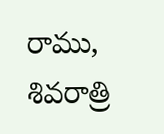రాము, శివరాత్రి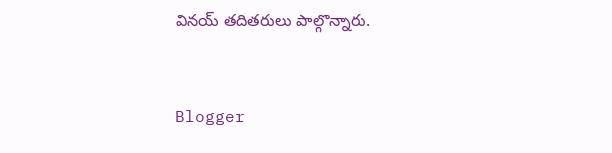వినయ్ తదితరులు పాల్గొన్నారు.


Blogger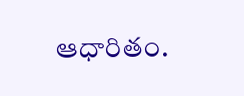ఆధారితం.